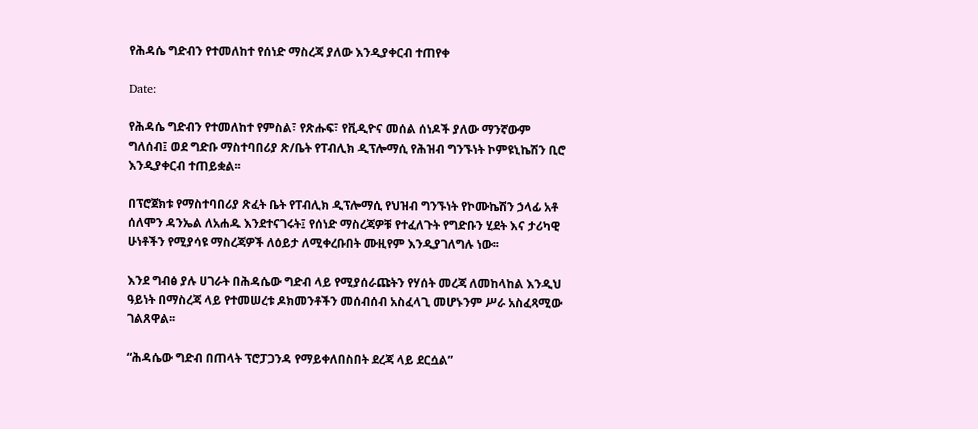የሕዳሴ ግድብን የተመለከተ የሰነድ ማስረጃ ያለው እንዲያቀርብ ተጠየቀ

Date:

የሕዳሴ ግድብን የተመለከተ የምስል፣ የጽሑፍ፣ የቪዲዮና መሰል ሰነዶች ያለው ማንኛውም ግለሰብ፤ ወደ ግድቡ ማስተባበሪያ ጽ/ቤት የፐብሊክ ዲፕሎማሲ የሕዝብ ግንኙነት ኮምዩኒኬሽን ቢሮ እንዲያቀርብ ተጠይቋል፡፡

በፕሮጀክቱ የማስተባበሪያ ጽፈት ቤት የፐብሊክ ዲፕሎማሲ የህዝብ ግንኙነት የኮሙኬሽን ኃላፊ አቶ ሰለሞን ዳንኤል ለአሐዱ እንደተናገሩት፤ የሰነድ ማስረጃዎቹ የተፈለጉት የግድቡን ሂደት እና ታሪካዊ ሁነቶችን የሚያሳዩ ማስረጃዎች ለዕይታ ለሚቀረቡበት ሙዚየም እንዲያገለግሉ ነው፡፡

እንደ ግብፅ ያሉ ሀገራት በሕዳሴው ግድብ ላይ የሚያሰራጩትን የሃሰት መረጃ ለመከላከል እንዲህ ዓይነት በማስረጃ ላይ የተመሠረቱ ዶክመንቶችን መሰብሰብ አስፈላጊ መሆኑንም ሥራ አስፈጻሚው ገልጸዋል፡፡

“ሕዳሴው ግድብ በጠላት ፕሮፓጋንዳ የማይቀለበስበት ደረጃ ላይ ደርሷል”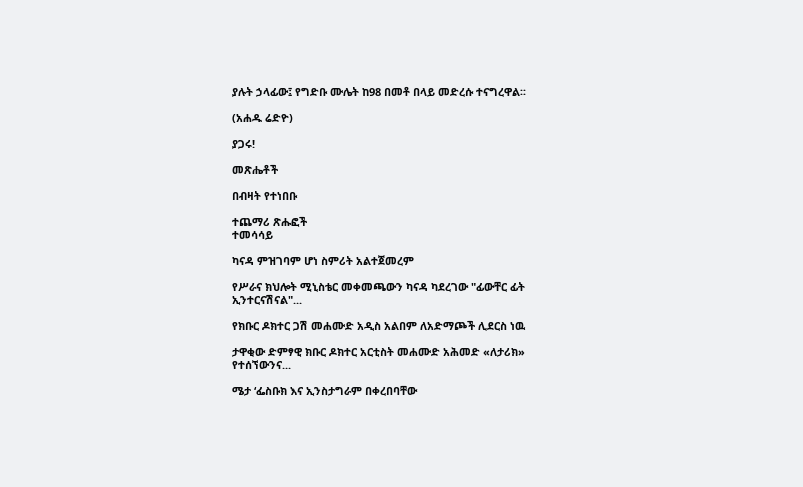ያሉት ኃላፊው፤ የግድቡ ሙሌት ከ98 በመቶ በላይ መድረሱ ተናግረዋል፡፡

(አሐዱ ሬድዮ)

ያጋሩ!

መጽሔቶች

በብዛት የተነበቡ

ተጨማሪ ጽሑፎች
ተመሳሳይ

ካናዳ ምዝገባም ሆነ ስምሪት አልተጀመረም

የሥራና ክህሎት ሚኒስቴር መቀመጫውን ካናዳ ካደረገው "ፊውቸር ፊት ኢንተርናሽናል"...

የክቡር ዶክተር ጋሽ መሐሙድ አዲስ አልበም ለአድማጮች ሊደርስ ነዉ

ታዋቂው ድምፃዊ ክቡር ዶክተር አርቲስት መሐሙድ አሕመድ «ለታሪክ» የተሰኘውንና...

ሜታ ‘ፌስቡክ እና ኢንስታግራም በቀረበባቸው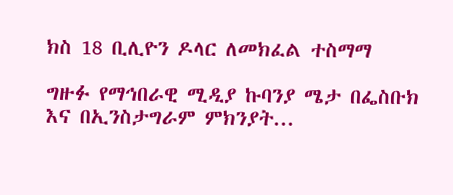ክስ 18 ቢሊዮን ዶላር ለመክፈል ተስማማ

ግዙፉ የማኅበራዊ ሚዲያ ኩባንያ ሜታ በፌስቡክ እና በኢንስታግራም ምክንያት...